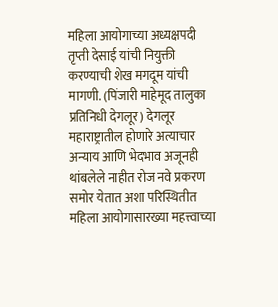महिला आयोगाच्या अध्यक्षपदी तृप्ती देसाई यांची नियुक्ती करण्याची शेख मगदूम यांची मागणी. (पिंजारी माहेमूद तालुका प्रतिनिधी देगलूर) देगलूर महाराष्ट्रातील होणारे अत्याचार अन्याय आणि भेदभाव अजूनही थांबलेले नाहीत रोज नवे प्रकरण समोर येतात अशा परिस्थितीत महिला आयोगासारख्या महत्त्वाच्या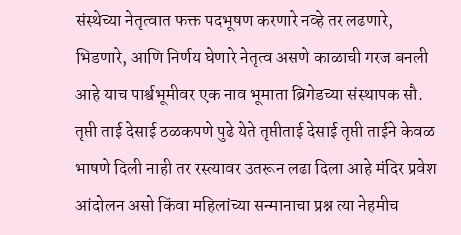संस्थेच्या नेतृत्वात फक्त पदभूषण करणारे नव्हे तर लढणारे, भिडणारे, आणि निर्णय घेणारे नेतृत्व असणे काळाची गरज बनली आहे याच पार्श्वभूमीवर एक नाव भूमाता ब्रिगेडच्या संस्थापक सौ. तृप्ती ताई देसाई ठळकपणे पुढे येते तृप्तीताई देसाई तृप्ती ताईने केवळ भाषणे दिली नाही तर रस्त्यावर उतरून लढा दिला आहे मंदिर प्रवेश आंदोलन असो किंवा महिलांच्या सन्मानाचा प्रश्न त्या नेहमीच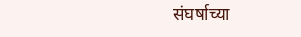संघर्षाच्या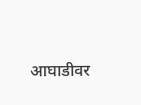आघाडीवर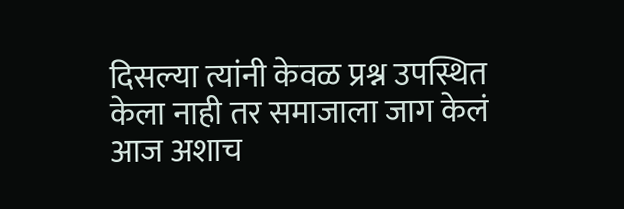दिसल्या त्यांनी केवळ प्रश्न उपस्थित केला नाही तर समाजाला जाग केलं आज अशाच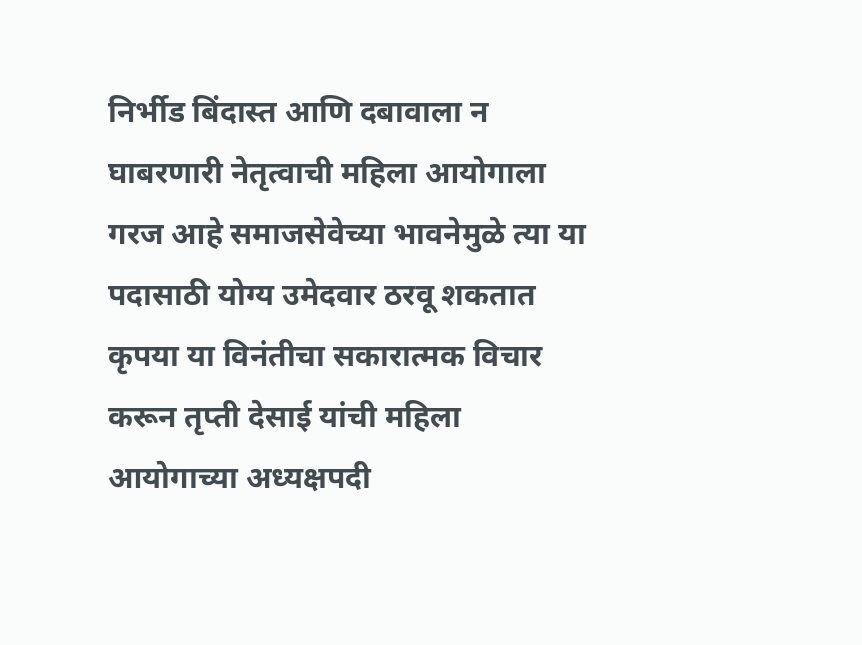निर्भीड बिंदास्त आणि दबावाला न घाबरणारी नेतृत्वाची महिला आयोगाला गरज आहे समाजसेवेच्या भावनेमुळे त्या या पदासाठी योग्य उमेदवार ठरवू शकतात कृपया या विनंतीचा सकारात्मक विचार करून तृप्ती देसाई यांची महिला आयोगाच्या अध्यक्षपदी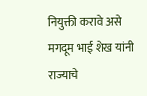नियुक्ती करावे असे मगदूम भाई शेख यांनी राज्याचे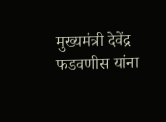मुख्यमंत्री देवेंद्र फडवणीस यांना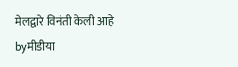मेलद्वारे विनंती केली आहे
byमीडीया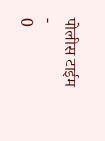पोलीस टाईम
-
0